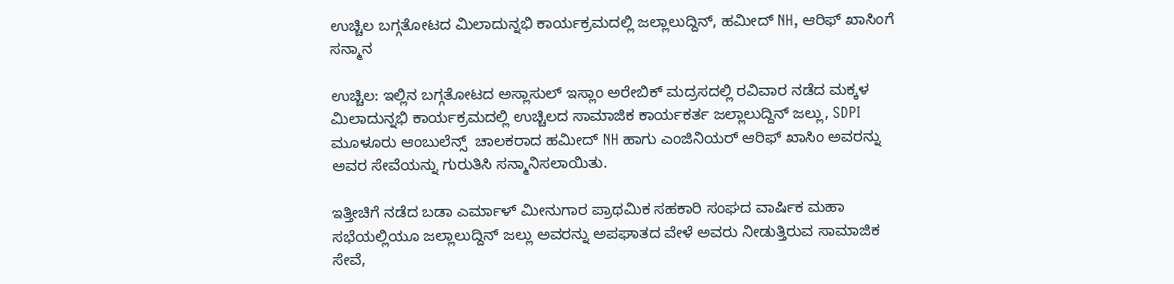ಉಚ್ಚಿಲ ಬಗ್ಗತೋಟದ ಮಿಲಾದುನ್ನಭಿ ಕಾರ್ಯಕ್ರಮದಲ್ಲಿ ಜಲ್ಲಾಲುದ್ದಿನ್, ಹಮೀದ್ NH, ಆರಿಫ್ ಖಾಸಿಂಗೆ ಸನ್ಮಾನ

ಉಚ್ಚಿಲ: ಇಲ್ಲಿನ ಬಗ್ಗತೋಟದ ಅಸ್ಲಾಸುಲ್ ಇಸ್ಲಾಂ ಅರೇಬಿಕ್ ಮದ್ರಸದಲ್ಲಿ ರವಿವಾರ ನಡೆದ ಮಕ್ಕಳ ಮಿಲಾದುನ್ನಭಿ ಕಾರ್ಯಕ್ರಮದಲ್ಲಿ ಉಚ್ಚಿಲದ ಸಾಮಾಜಿಕ ಕಾರ್ಯಕರ್ತ ಜಲ್ಲಾಲುದ್ದಿನ್ ಜಲ್ಲು, SDPI ಮೂಳೂರು ಆಂಬುಲೆನ್ಸ್  ಚಾಲಕರಾದ ಹಮೀದ್ NH ಹಾಗು ಎಂಜಿನಿಯರ್ ಆರಿಫ್ ಖಾಸಿಂ ಅವರನ್ನು ಅವರ ಸೇವೆಯನ್ನು ಗುರುತಿಸಿ ಸನ್ಮಾನಿಸಲಾಯಿತು.

ಇತ್ತೀಚಿಗೆ ನಡೆದ ಬಡಾ ಎರ್ಮಾಳ್ ಮೀನುಗಾರ ಪ್ರಾಥಮಿಕ ಸಹಕಾರಿ ಸಂಘದ ವಾರ್ಷಿಕ ಮಹಾ ಸಭೆಯಲ್ಲಿಯೂ ಜಲ್ಲಾಲುದ್ದಿನ್ ಜಲ್ಲು ಅವರನ್ನು ಅಪಘಾತದ ವೇಳೆ ಅವರು ನೀಡುತ್ತಿರುವ ಸಾಮಾಜಿಕ ಸೇವೆ,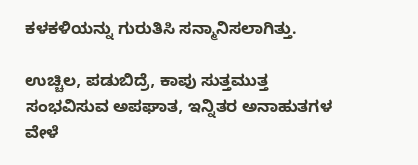ಕಳಕಳಿಯನ್ನು ಗುರುತಿಸಿ ಸನ್ಮಾನಿಸಲಾಗಿತ್ತು.

ಉಚ್ಚಿಲ, ಪಡುಬಿದ್ರೆ, ಕಾಪು ಸುತ್ತಮುತ್ತ ಸಂಭವಿಸುವ ಅಪಘಾತ, ಇನ್ನಿತರ ಅನಾಹುತಗಳ ವೇಳೆ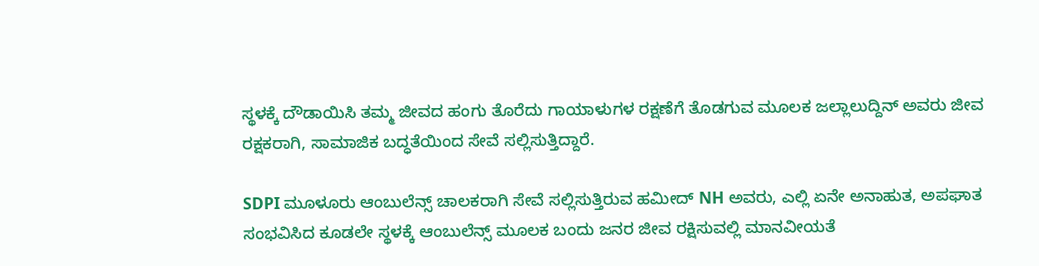ಸ್ಥಳಕ್ಕೆ ದೌಡಾಯಿಸಿ ತಮ್ಮ ಜೀವದ ಹಂಗು ತೊರೆದು ಗಾಯಾಳುಗಳ ರಕ್ಷಣೆಗೆ ತೊಡಗುವ ಮೂಲಕ ಜಲ್ಲಾಲುದ್ದಿನ್ ಅವರು ಜೀವ ರಕ್ಷಕರಾಗಿ, ಸಾಮಾಜಿಕ ಬದ್ಧತೆಯಿಂದ ಸೇವೆ ಸಲ್ಲಿಸುತ್ತಿದ್ದಾರೆ.

SDPI ಮೂಳೂರು ಆಂಬುಲೆನ್ಸ್ ಚಾಲಕರಾಗಿ ಸೇವೆ ಸಲ್ಲಿಸುತ್ತಿರುವ ಹಮೀದ್ NH ಅವರು, ಎಲ್ಲಿ ಏನೇ ಅನಾಹುತ, ಅಪಘಾತ ಸಂಭವಿಸಿದ ಕೂಡಲೇ ಸ್ಥಳಕ್ಕೆ ಆಂಬುಲೆನ್ಸ್ ಮೂಲಕ ಬಂದು ಜನರ ಜೀವ ರಕ್ಷಿಸುವಲ್ಲಿ ಮಾನವೀಯತೆ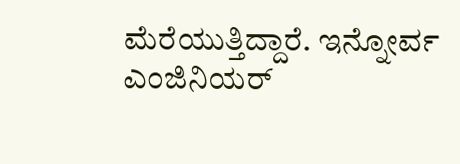ಮೆರೆಯುತ್ತಿದ್ದಾರೆ. ಇನ್ನೋರ್ವ ಎಂಜಿನಿಯರ್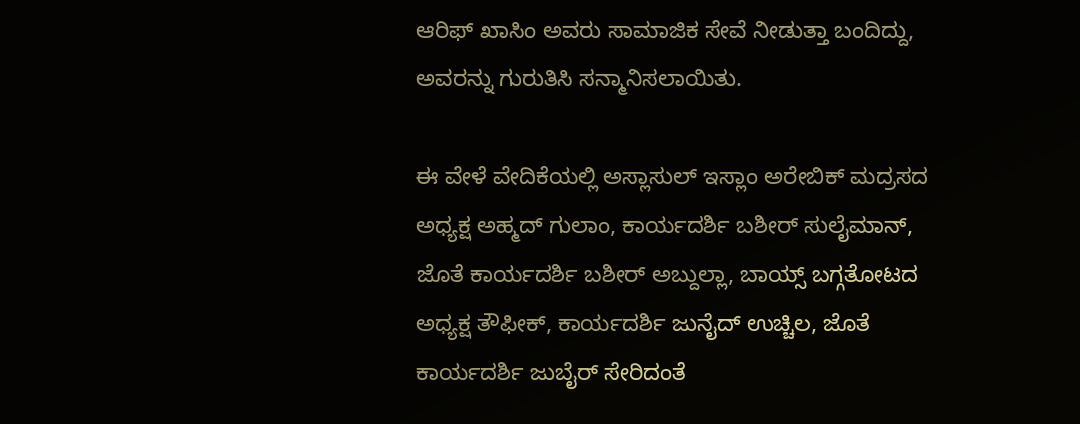ಆರಿಫ್ ಖಾಸಿಂ ಅವರು ಸಾಮಾಜಿಕ ಸೇವೆ ನೀಡುತ್ತಾ ಬಂದಿದ್ದು, ಅವರನ್ನು ಗುರುತಿಸಿ ಸನ್ಮಾನಿಸಲಾಯಿತು.

ಈ ವೇಳೆ ವೇದಿಕೆಯಲ್ಲಿ ಅಸ್ಲಾಸುಲ್ ಇಸ್ಲಾಂ ಅರೇಬಿಕ್ ಮದ್ರಸದ ಅಧ್ಯಕ್ಷ ಅಹ್ಮದ್ ಗುಲಾಂ, ಕಾರ್ಯದರ್ಶಿ ಬಶೀರ್ ಸುಲೈಮಾನ್, ಜೊತೆ ಕಾರ್ಯದರ್ಶಿ ಬಶೀರ್ ಅಬ್ದುಲ್ಲಾ, ಬಾಯ್ಸ್ ಬಗ್ಗತೋಟದ ಅಧ್ಯಕ್ಷ ತೌಫೀಕ್, ಕಾರ್ಯದರ್ಶಿ ಜುನೈದ್ ಉಚ್ಚಿಲ, ಜೊತೆ ಕಾರ್ಯದರ್ಶಿ ಜುಬೈರ್ ಸೇರಿದಂತೆ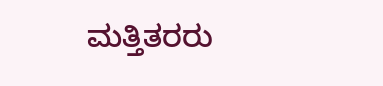ಮತ್ತಿತರರು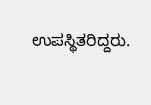ಉಪಸ್ಥಿತರಿದ್ದರು.